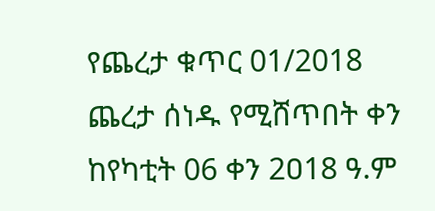የጨረታ ቁጥር 01/2018
ጨረታ ሰነዱ የሚሸጥበት ቀን ከየካቲት 06 ቀን 2ዐ18 ዓ.ም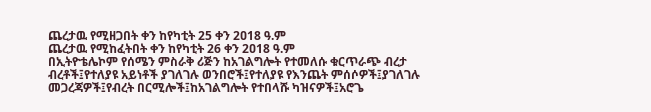ጨረታዉ የሚዘጋበት ቀን ከየካቲት 25 ቀን 2ዐ18 ዓ.ም
ጨረታዉ የሚከፈትበት ቀን ከየካቲት 26 ቀን 2ዐ18 ዓ.ም
በኢትዮቴሌኮም የሰሜን ምስራቅ ሪጅን ከአገልግሎት የተመለሱ ቁርጥራጭ ብረታ ብረቶች፤የተለያዩ አይነቶች ያገለገሉ ወንበሮች፤የተለያዩ የእንጨት ምሰሶዎች፤ያገለገሉ መጋረጃዎች፤የብረት በርሚሎች፤ከአገልግሎት የተበላሹ ካዝናዎች፤አሮጌ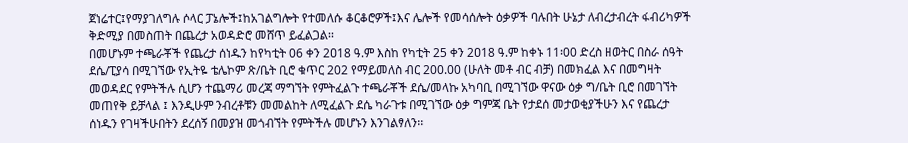ጀነሬተር፤የማያገለግሉ ሶላር ፓኔሎች፤ከአገልግሎት የተመለሱ ቆርቆሮዎች፤እና ሌሎች የመሳሰሎት ዕቃዎች ባሉበት ሁኔታ ለብረታብረት ፋብሪካዎች ቅድሚያ በመስጠት በጨረታ አወዳድሮ መሸጥ ይፈልጋል፡፡
በመሆኑም ተጫራቾች የጨረታ ሰነዱን ከየካቲት 06 ቀን 2ዐ18 ዓ.ም እስከ የካቲት 25 ቀን 2ዐ18 ዓ.ም ከቀኑ 11፡00 ድረስ ዘወትር በስራ ሰዓት ደሴ/ፒያሳ በሚገኘው የኢትዬ ቴሌኮም ጽ/ቤት ቢሮ ቁጥር 202 የማይመለስ ብር 200.00 (ሁለት መቶ ብር ብቻ) በመክፈል እና በመግዛት መወዳደር የምትችሉ ሲሆን ተጨማሪ መረጃ ማግኘት የምትፈልጉ ተጫራቾች ደሴ/መላኩ አካባቢ በሚገኘው ዋናው ዕቃ ግ/ቤት ቢሮ በመገኘት መጠየቅ ይቻላል ፤ እንዲሁም ንብረቶቹን መመልከት ለሚፈልጉ ደሴ ካራጉቱ በሚገኘው ዕቃ ግምጃ ቤት የታደሰ መታወቂያችሁን እና የጨረታ ሰነዱን የገዛችሁበትን ደረሰኝ በመያዝ መጎብኘት የምትችሉ መሆኑን እንገልፃለን፡፡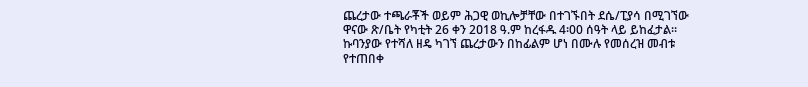ጨረታው ተጫራቾች ወይም ሕጋዊ ወኪሎቻቸው በተገኙበት ደሴ/ፒያሳ በሚገኘው ዋናው ጽ/ቤት የካቲት 26 ቀን 2ዐ18 ዓ.ም ከረፋዱ 4፡00 ሰዓት ላይ ይከፈታል፡፡
ኩባንያው የተሻለ ዘዴ ካገኘ ጨረታውን በከፊልም ሆነ በሙሉ የመሰረዝ መብቱ የተጠበቀ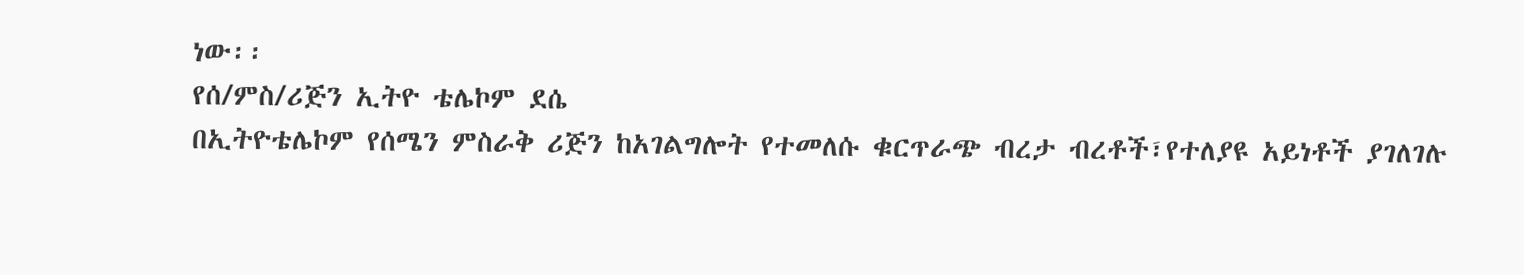ነው፡፡
የሰ/ምስ/ሪጅን ኢትዮ ቴሌኮም ደሴ
በኢትዮቴሌኮም የሰሜን ምስራቅ ሪጅን ከአገልግሎት የተመለሱ ቁርጥራጭ ብረታ ብረቶች፣የተለያዩ አይነቶች ያገለገሉ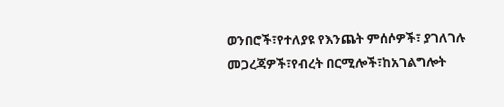ወንበሮች፣የተለያዩ የእንጨት ምሰሶዎች፣ ያገለገሉ መጋረጃዎች፣የብረት በርሚሎች፣ከአገልግሎት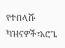የተበላሹ ካዝናዎች፣አሮጌ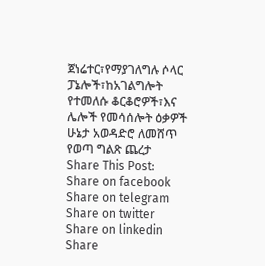ጀነሬተር፣የማያገለግሉ ሶላር ፓኔሎች፣ከአገልግሎት የተመለሱ ቆርቆሮዎች፣እና ሌሎች የመሳሰሎት ዕቃዎች ሁኔታ አወዳድሮ ለመሸጥ የወጣ ግልጽ ጨረታ
Share This Post:
Share on facebook
Share on telegram
Share on twitter
Share on linkedin
Share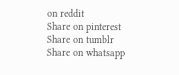on reddit
Share on pinterest
Share on tumblr
Share on whatsapp